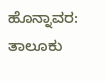ಹೊನ್ನಾವರ: ತಾಲೂಕು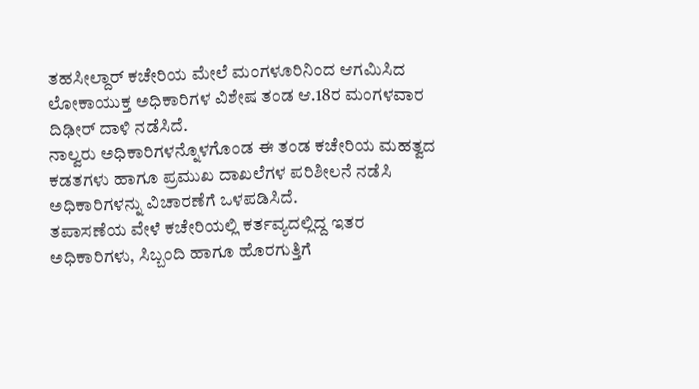ತಹಸೀಲ್ದಾರ್ ಕಚೇರಿಯ ಮೇಲೆ ಮಂಗಳೂರಿನಿಂದ ಆಗಮಿಸಿದ ಲೋಕಾಯುಕ್ತ ಅಧಿಕಾರಿಗಳ ವಿಶೇಷ ತಂಡ ಆ.18ರ ಮಂಗಳವಾರ ದಿಢೀರ್ ದಾಳಿ ನಡೆಸಿದೆ.
ನಾಲ್ವರು ಅಧಿಕಾರಿಗಳನ್ನೊಳಗೊಂಡ ಈ ತಂಡ ಕಚೇರಿಯ ಮಹತ್ವದ ಕಡತಗಳು ಹಾಗೂ ಪ್ರಮುಖ ದಾಖಲೆಗಳ ಪರಿಶೀಲನೆ ನಡೆಸಿ ಅಧಿಕಾರಿಗಳನ್ನು ವಿಚಾರಣೆಗೆ ಒಳಪಡಿಸಿದೆ.
ತಪಾಸಣೆಯ ವೇಳೆ ಕಚೇರಿಯಲ್ಲಿ ಕರ್ತವ್ಯದಲ್ಲಿದ್ದ ಇತರ ಅಧಿಕಾರಿಗಳು, ಸಿಬ್ಬಂದಿ ಹಾಗೂ ಹೊರಗುತ್ತಿಗೆ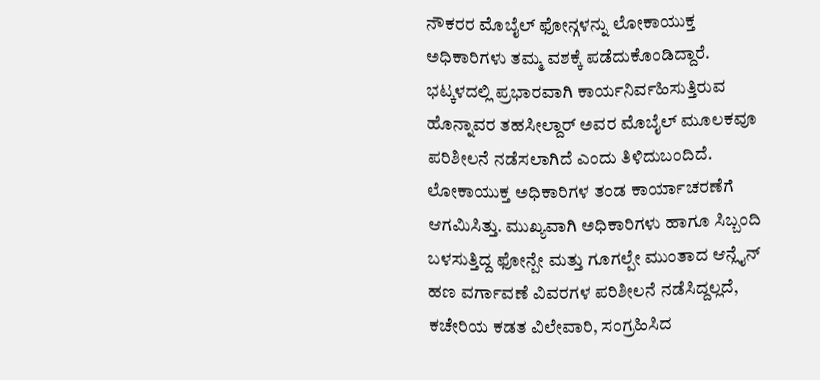ನೌಕರರ ಮೊಬೈಲ್ ಫೋನ್ಗಳನ್ನು ಲೋಕಾಯುಕ್ತ ಅಧಿಕಾರಿಗಳು ತಮ್ಮ ವಶಕ್ಕೆ ಪಡೆದುಕೊಂಡಿದ್ದಾರೆ. ಭಟ್ಕಳದಲ್ಲಿ ಪ್ರಭಾರವಾಗಿ ಕಾರ್ಯನಿರ್ವಹಿಸುತ್ತಿರುವ ಹೊನ್ನಾವರ ತಹಸೀಲ್ದಾರ್ ಅವರ ಮೊಬೈಲ್ ಮೂಲಕವೂ ಪರಿಶೀಲನೆ ನಡೆಸಲಾಗಿದೆ ಎಂದು ತಿಳಿದುಬಂದಿದೆ.
ಲೋಕಾಯುಕ್ತ ಅಧಿಕಾರಿಗಳ ತಂಡ ಕಾರ್ಯಾಚರಣೆಗೆ ಆಗಮಿಸಿತ್ತು. ಮುಖ್ಯವಾಗಿ ಅಧಿಕಾರಿಗಳು ಹಾಗೂ ಸಿಬ್ಬಂದಿ ಬಳಸುತ್ತಿದ್ದ ಫೋನ್ಪೇ ಮತ್ತು ಗೂಗಲ್ಪೇ ಮುಂತಾದ ಆನ್ಲೈನ್ ಹಣ ವರ್ಗಾವಣೆ ವಿವರಗಳ ಪರಿಶೀಲನೆ ನಡೆಸಿದ್ದಲ್ಲದೆ, ಕಚೇರಿಯ ಕಡತ ವಿಲೇವಾರಿ, ಸಂಗ್ರಹಿಸಿದ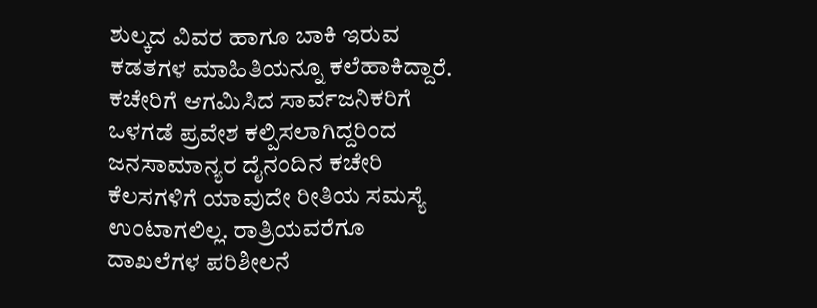ಶುಲ್ಕದ ವಿವರ ಹಾಗೂ ಬಾಕಿ ಇರುವ ಕಡತಗಳ ಮಾಹಿತಿಯನ್ನೂ ಕಲೆಹಾಕಿದ್ದಾರೆ.
ಕಚೇರಿಗೆ ಆಗಮಿಸಿದ ಸಾರ್ವಜನಿಕರಿಗೆ ಒಳಗಡೆ ಪ್ರವೇಶ ಕಲ್ಪಿಸಲಾಗಿದ್ದರಿಂದ ಜನಸಾಮಾನ್ಯರ ದೈನಂದಿನ ಕಚೇರಿ ಕೆಲಸಗಳಿಗೆ ಯಾವುದೇ ರೀತಿಯ ಸಮಸ್ಯೆ ಉಂಟಾಗಲಿಲ್ಲ. ರಾತ್ರಿಯವರೆಗೂ ದಾಖಲೆಗಳ ಪರಿಶೀಲನೆ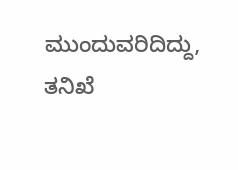ಮುಂದುವರಿದಿದ್ದು, ತನಿಖೆ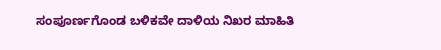ಸಂಪೂರ್ಣಗೊಂಡ ಬಳಿಕವೇ ದಾಳಿಯ ನಿಖರ ಮಾಹಿತಿ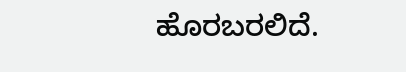ಹೊರಬರಲಿದೆ.